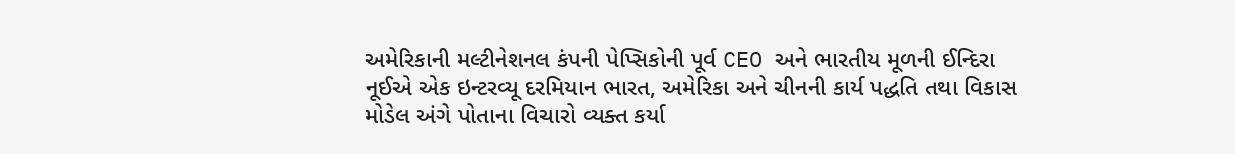અમેરિકાની મલ્ટીનેશનલ કંપની પેપ્સિકોની પૂર્વ CEO અને ભારતીય મૂળની ઈન્દિરા નૂઈએ એક ઇન્ટરવ્યૂ દરમિયાન ભારત, અમેરિકા અને ચીનની કાર્ય પદ્ધતિ તથા વિકાસ મોડેલ અંગે પોતાના વિચારો વ્યક્ત કર્યા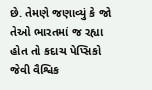છે. તેમણે જણાવ્યું કે જો તેઓ ભારતમાં જ રહ્યા હોત તો કદાચ પેપ્સિકો જેવી વૈશ્વિક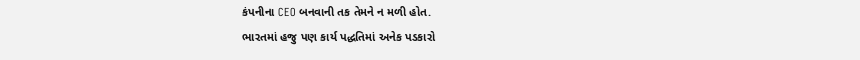કંપનીના CEO બનવાની તક તેમને ન મળી હોત.
ભારતમાં હજુ પણ કાર્ય પદ્ધતિમાં અનેક પડકારો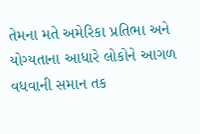તેમના મતે અમેરિકા પ્રતિભા અને યોગ્યતાના આધારે લોકોને આગળ વધવાની સમાન તક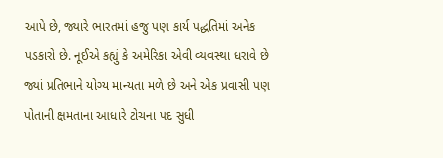આપે છે, જ્યારે ભારતમાં હજુ પણ કાર્ય પદ્ધતિમાં અનેક પડકારો છે. નૂઈએ કહ્યું કે અમેરિકા એવી વ્યવસ્થા ધરાવે છે જ્યાં પ્રતિભાને યોગ્ય માન્યતા મળે છે અને એક પ્રવાસી પણ પોતાની ક્ષમતાના આધારે ટોચના પદ સુધી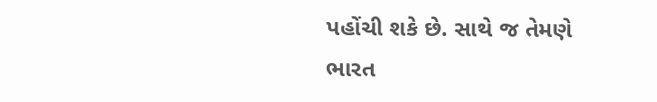પહોંચી શકે છે. સાથે જ તેમણે ભારત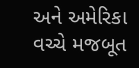અને અમેરિકા વચ્ચે મજબૂત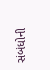સંબંધોની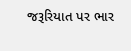જરૂરિયાત પર ભાર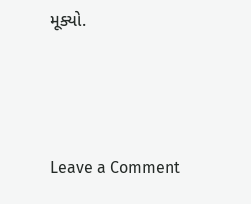મૂક્યો.




Leave a Comment